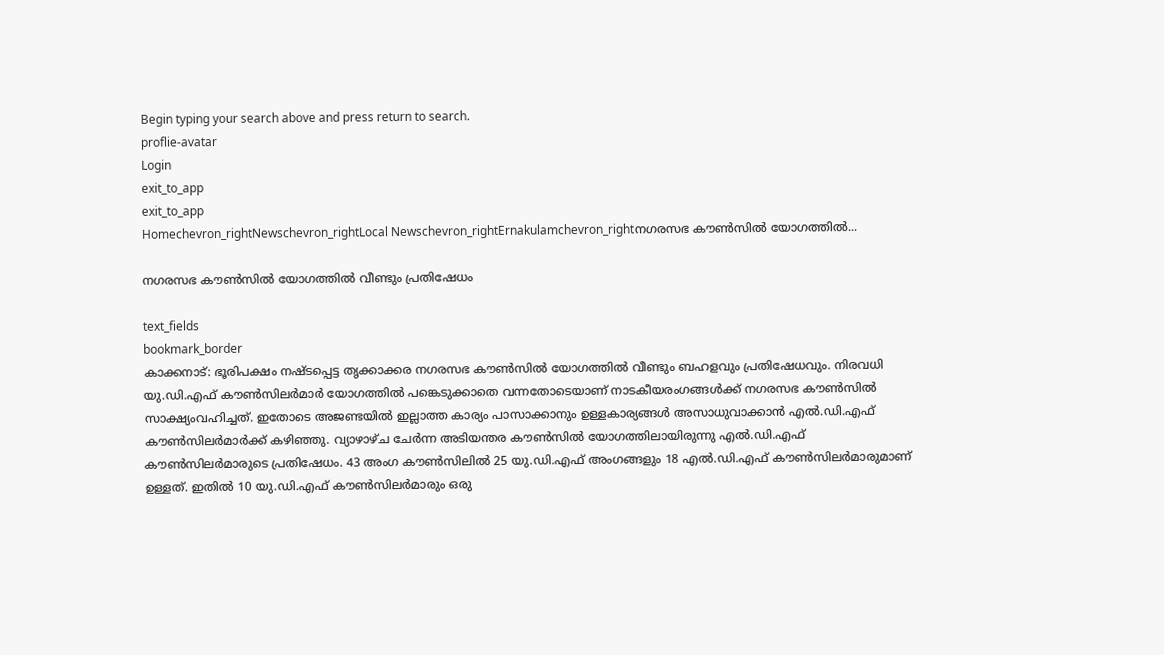Begin typing your search above and press return to search.
proflie-avatar
Login
exit_to_app
exit_to_app
Homechevron_rightNewschevron_rightLocal Newschevron_rightErnakulamchevron_rightനഗരസഭ കൗൺസിൽ യോഗത്തിൽ...

നഗരസഭ കൗൺസിൽ യോഗത്തിൽ വീണ്ടും പ്രതിഷേധം

text_fields
bookmark_border
കാക്കനാട്: ഭൂരിപക്ഷം നഷ്ടപ്പെട്ട തൃക്കാക്കര നഗരസഭ കൗൺസിൽ യോഗത്തിൽ വീണ്ടും ബഹളവും പ്രതിഷേധവും. നിരവധി യു.ഡി.എഫ് കൗൺസിലർമാർ യോഗത്തിൽ പങ്കെടുക്കാതെ വന്നതോടെയാണ് നാടകീയരംഗങ്ങൾക്ക് നഗരസഭ കൗൺസിൽ സാക്ഷ്യംവഹിച്ചത്. ഇതോടെ അജണ്ടയിൽ ഇല്ലാത്ത കാര്യം പാസാക്കാനും ഉള്ളകാര്യങ്ങൾ അസാധുവാക്കാൻ എൽ.ഡി.എഫ് കൗൺസിലർമാർക്ക് കഴിഞ്ഞു. വ്യാഴാഴ്ച ചേർന്ന അടിയന്തര കൗൺസിൽ യോഗത്തിലായിരുന്നു എൽ.ഡി.എഫ് കൗൺസിലർമാരുടെ പ്രതിഷേധം. 43 അംഗ കൗൺസിലിൽ 25 യു.ഡി.എഫ് അംഗങ്ങളും 18 എൽ.ഡി.എഫ് കൗൺസിലർമാരുമാണ് ഉള്ളത്. ഇതിൽ 10 യു.ഡി.എഫ് കൗൺസിലർമാരും ഒരു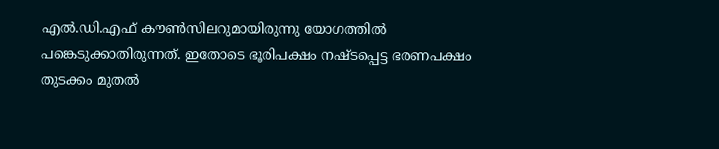എൽ.ഡി.എഫ് കൗൺസിലറുമായിരുന്നു യോഗത്തിൽ പങ്കെടുക്കാതിരുന്നത്. ഇതോടെ ഭൂരിപക്ഷം നഷ്ടപ്പെട്ട ഭരണപക്ഷം തുടക്കം മുതൽ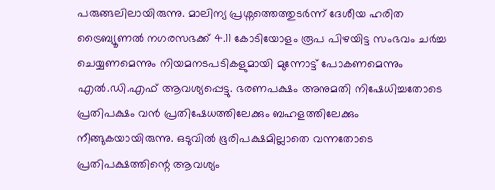പരുങ്ങലിലായിരുന്നു. മാലിന്യ പ്രശ്നത്തെത്തുടർന്ന് ദേശീയ ഹരിത ട്രൈബ്യൂണൽ നഗരസഭക്ക് 4.11 കോടിയോളം രൂപ പിഴയിട്ട സംഭവം ചർച്ച ചെയ്യണമെന്നും നിയമനടപടികളുമായി മുന്നോട്ട് പോകണമെന്നും എൽ.ഡി.എഫ് ആവശ്യപ്പെട്ടു. ഭരണപക്ഷം അനുമതി നിഷേധിച്ചതോടെ പ്രതിപക്ഷം വൻ പ്രതിഷേധത്തിലേക്കും ബഹളത്തിലേക്കും നീങ്ങുകയായിരുന്നു. ഒടുവിൽ ഭൂരിപക്ഷമില്ലാതെ വന്നതോടെ പ്രതിപക്ഷത്തിന്റെ ആവശ്യം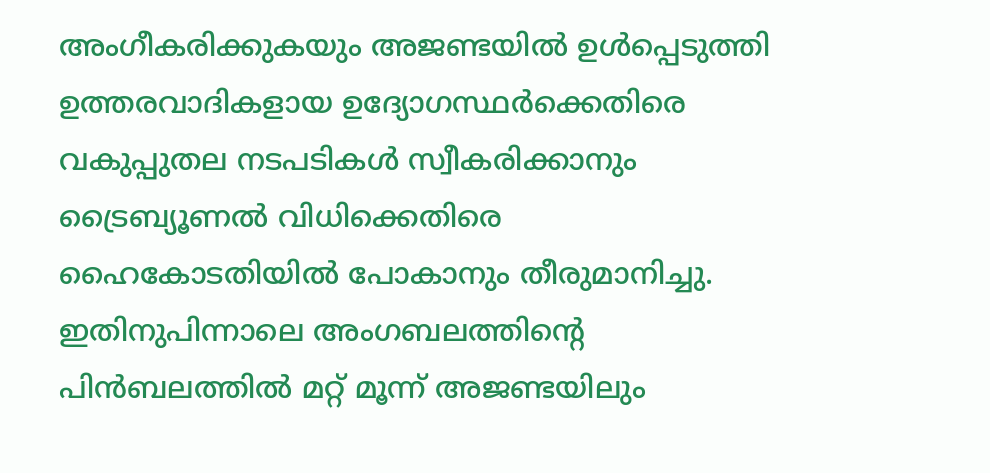അംഗീകരിക്കുകയും അജണ്ടയിൽ ഉൾപ്പെടുത്തി ഉത്തരവാദികളായ ഉദ്യോഗസ്ഥർക്കെതിരെ വകുപ്പുതല നടപടികൾ സ്വീകരിക്കാനും ട്രൈബ്യൂണൽ വിധിക്കെതിരെ ഹൈകോടതിയിൽ പോകാനും തീരുമാനിച്ചു. ഇതിനുപിന്നാലെ അംഗബലത്തിന്‍റെ പിൻബലത്തിൽ മറ്റ് മൂന്ന് അജണ്ടയിലും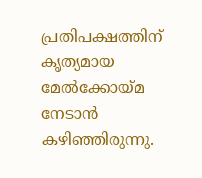പ്രതിപക്ഷത്തിന് കൃത്യമായ മേൽക്കോയ്മ നേടാൻ കഴിഞ്ഞിരുന്നു.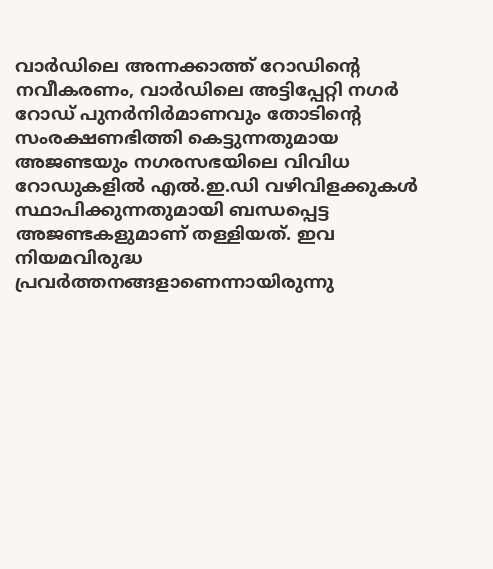വാർഡിലെ അന്നക്കാത്ത് റോഡിന്‍റെ നവീകരണം, വാർഡിലെ അട്ടിപ്പേറ്റി നഗർ റോഡ് പുനർനിർമാണവും തോടിന്‍റെ സംരക്ഷണഭിത്തി കെട്ടുന്നതുമായ അജണ്ടയും നഗരസഭയിലെ വിവിധ റോഡുകളിൽ എൽ.ഇ.ഡി വഴിവിളക്കുകൾ സ്ഥാപിക്കുന്നതുമായി ബന്ധപ്പെട്ട അജണ്ടകളുമാണ് തള്ളിയത്. ഇവ നിയമവിരുദ്ധ പ്രവർത്തനങ്ങളാണെന്നായിരുന്നു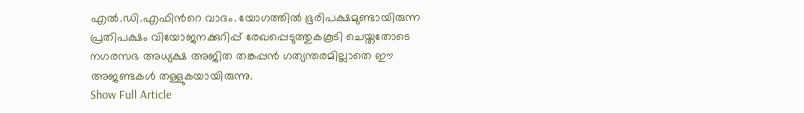എൽ.ഡി.എഫിന്‍റെ വാദം. യോഗത്തിൽ ഭൂരിപക്ഷമുണ്ടായിരുന്ന പ്രതിപക്ഷം വിയോജനക്കുറിപ്പ് രേഖപ്പെടുത്തുകകൂടി ചെയ്തതോടെ നഗരസഭ അധ്യക്ഷ അജിത തങ്കപ്പൻ ഗത്യന്തരമില്ലാതെ ഈ അജണ്ടകൾ തള്ളുകയായിരുന്നു.
Show Full Article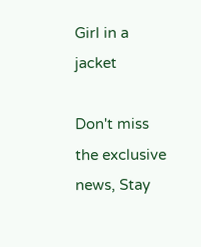Girl in a jacket

Don't miss the exclusive news, Stay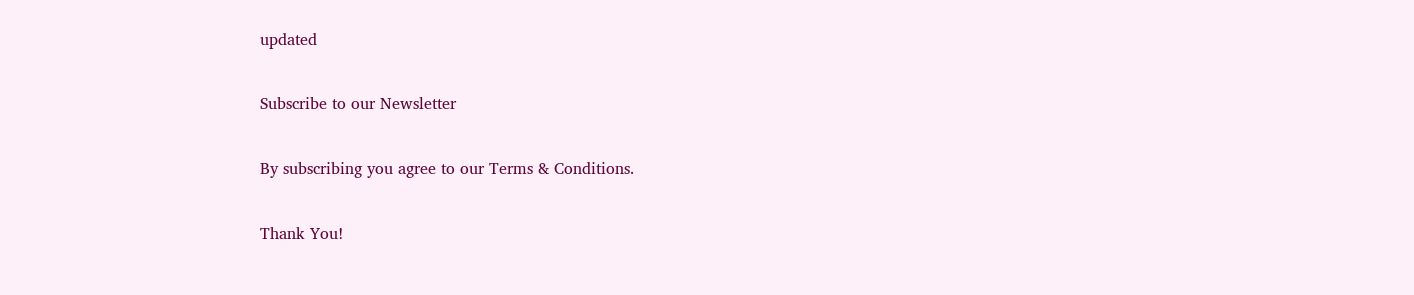updated

Subscribe to our Newsletter

By subscribing you agree to our Terms & Conditions.

Thank You!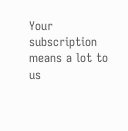Your subscription means a lot to us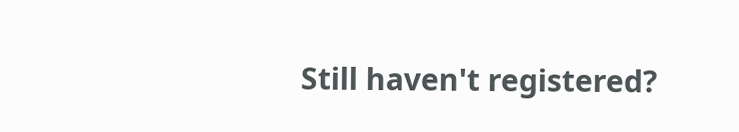Still haven't registered?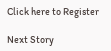Click here to Register

Next Story